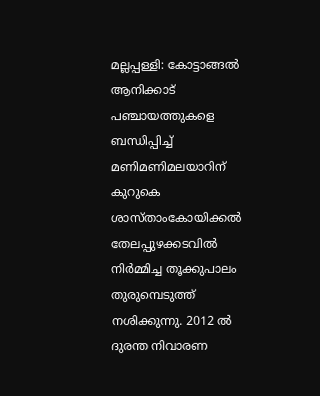മല്ലപ്പള്ളി: കോട്ടാങ്ങൽ ആനിക്കാട് പഞ്ചായത്തുകളെ ബന്ധിപ്പിച്ച് മണിമണിമലയാറിന് കുറുകെ ശാസ്താംകോയിക്കൽ തേലപ്പുഴക്കടവിൽ നിർമ്മിച്ച തൂക്കുപാലം തുരുമ്പെടുത്ത് നശിക്കുന്നു. 2012 ൽ ദുരന്ത നിവാരണ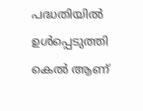പദ്ധതിയിൽ ഉൾപ്പെടുത്തി കെൽ ആണ്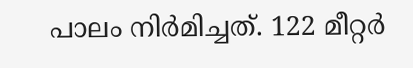പാലം നിർമിച്ചത്. 122 മീറ്റർ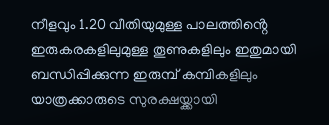നീളവും 1.20 വീതിയുമുള്ള പാലത്തിൻ്റെ ഇരുകരകളിലുമുള്ള തൂണുകളിലും ഇതുമായി ബന്ധിപ്പിക്കുന്ന ഇരുമ്പ് കമ്പികളിലും യാത്രക്കാരുടെ സുരക്ഷയ്ക്കായി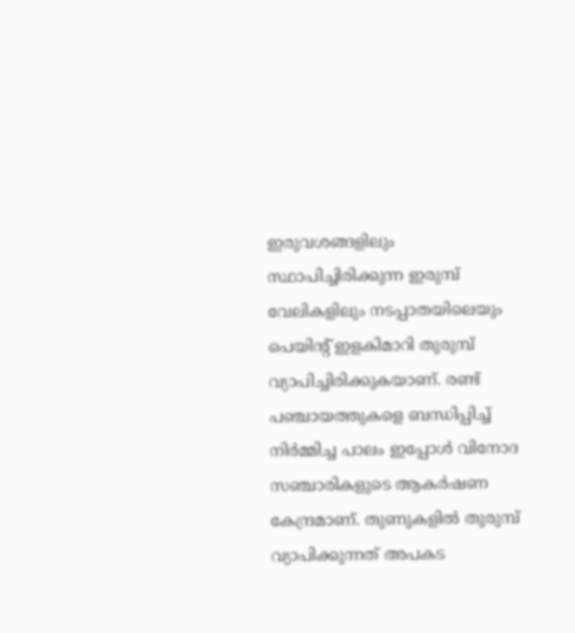ഇരുവശങ്ങളിലും സ്ഥാപിച്ചിരിക്കുന്ന ഇരുമ്പ് വേലികളിലും നടപ്പാതയിലെയും പെയിൻ്റ് ഇളകിമാറി തുരുമ്പ് വ്യാപിച്ചിരിക്കുകയാണ്. രണ്ട് പഞ്ചായത്തുകളെ ബന്ധിപ്പിച്ച് നിർമ്മിച്ച പാലം ഇപ്പോൾ വിനോദ സഞ്ചാരികളുടെ ആകർഷണ കേന്ദ്രമാണ്. തുണുകളിൽ തുരുമ്പ് വ്യാപിക്കുന്നത് അപകട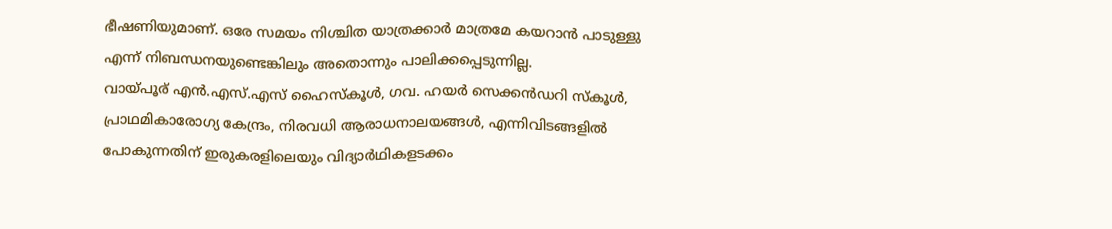ഭീഷണിയുമാണ്. ഒരേ സമയം നിശ്ചിത യാത്രക്കാർ മാത്രമേ കയറാൻ പാടുള്ളു എന്ന് നിബന്ധനയുണ്ടെങ്കിലും അതൊന്നും പാലിക്കപ്പെടുന്നില്ല.
വായ്പൂര് എൻ.എസ്.എസ് ഹൈസ്കൂൾ, ഗവ. ഹയർ സെക്കൻഡറി സ്കൂൾ, പ്രാഥമികാരോഗ്യ കേന്ദ്രം, നിരവധി ആരാധനാലയങ്ങൾ, എന്നിവിടങ്ങളിൽ പോകുന്നതിന് ഇരുകരളിലെയും വിദ്യാർഥികളടക്കം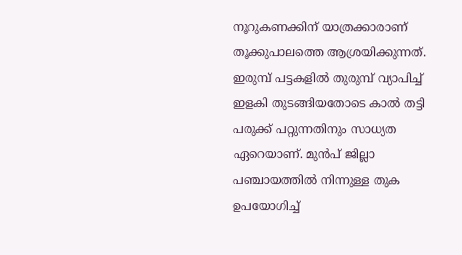നൂറുകണക്കിന് യാത്രക്കാരാണ് തൂക്കുപാലത്തെ ആശ്രയിക്കുന്നത്. ഇരുമ്പ് പട്ടകളിൽ തുരുമ്പ് വ്യാപിച്ച് ഇളകി തുടങ്ങിയതോടെ കാൽ തട്ടി പരുക്ക് പറ്റുന്നതിനും സാധ്യത ഏറെയാണ്. മുൻപ് ജില്ലാ പഞ്ചായത്തിൽ നിന്നുള്ള തുക ഉപയോഗിച്ച്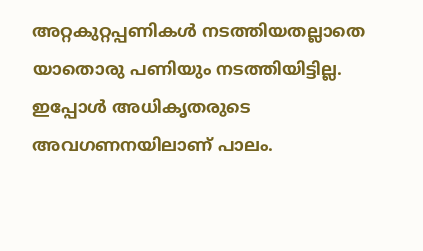അറ്റകുറ്റപ്പണികൾ നടത്തിയതല്ലാതെ യാതൊരു പണിയും നടത്തിയിട്ടില്ല. ഇപ്പോൾ അധികൃതരുടെ അവഗണനയിലാണ് പാലം.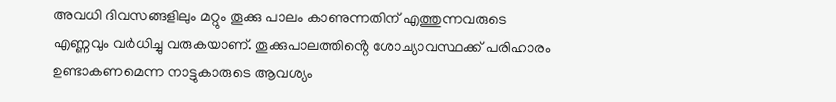അവധി ദിവസങ്ങളിലും മറ്റും തൂക്കു പാലം കാണുന്നതിന് എത്തുന്നവരുടെ എണ്ണവും വർധിച്ചു വരുകയാണ്. തൂക്കുപാലത്തിൻ്റെ ശോച്യാവസ്ഥക്ക് പരിഹാരം ഉണ്ടാകണമെന്ന നാട്ടുകാരുടെ ആവശ്യം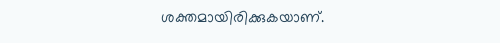ശക്തമായിരിക്കുകയാണ്.